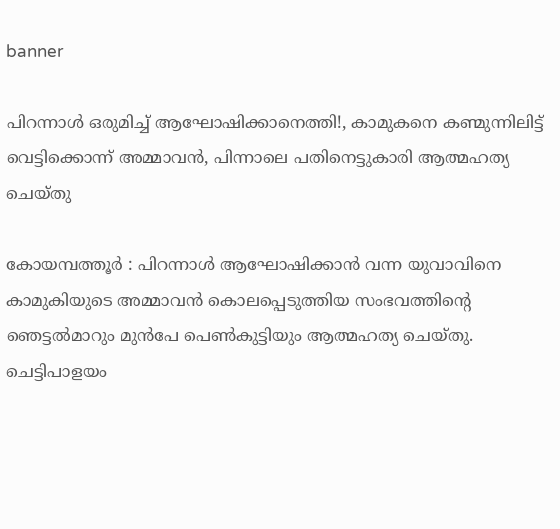banner

പിറന്നാള്‍ ഒരുമിച്ച് ആഘോഷിക്കാനെത്തി!, കാമുകനെ കണ്മുന്നിലിട്ട് വെട്ടിക്കൊന്ന് അമ്മാവന്‍, പിന്നാലെ പതിനെട്ടുകാരി ആത്മഹത്യ ചെയ്തു

കോയമ്പത്തൂര്‍ : പിറന്നാള്‍ ആഘോഷിക്കാന്‍ വന്ന യുവാവിനെ കാമുകിയുടെ അമ്മാവന്‍ കൊലപ്പെടുത്തിയ സംഭവത്തിന്റെ ഞെട്ടല്‍മാറും മുന്‍പേ പെണ്‍കുട്ടിയും ആത്മഹത്യ ചെയ്തു. ചെട്ടിപാളയം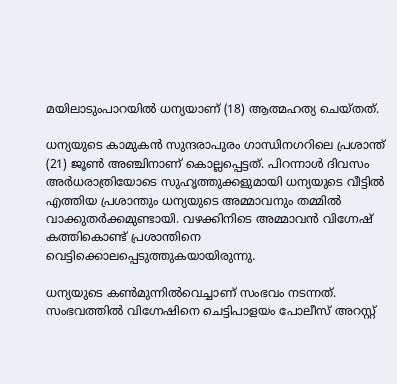മയിലാടുംപാറയില്‍ ധന്യയാണ് (18) ആത്മഹത്യ ചെയ്തത്.

ധന്യയുടെ കാമുകന്‍ സുന്ദരാപുരം ഗാന്ധിനഗറിലെ പ്രശാന്ത് (21) ജൂണ്‍ അഞ്ചിനാണ് കൊല്ലപ്പെട്ടത്. പിറന്നാള്‍ ദിവസം അര്‍ധരാത്രിയോടെ സുഹൃത്തുക്കളുമായി ധന്യയുടെ വീട്ടില്‍ എത്തിയ പ്രശാന്തും ധന്യയുടെ അമ്മാവനും തമ്മില്‍ വാക്കുതര്‍ക്കമുണ്ടായി. വഴക്കിനിടെ അമ്മാവന്‍ വിഗ്നേഷ് കത്തികൊണ്ട് പ്രശാന്തിനെ വെട്ടിക്കൊലപ്പെടുത്തുകയായിരുന്നു.

ധന്യയുടെ കണ്‍മുന്നില്‍വെച്ചാണ് സംഭവം നടന്നത്. സംഭവത്തില്‍ വിഗ്നേഷിനെ ചെട്ടിപാളയം പോലീസ് അറസ്റ്റ്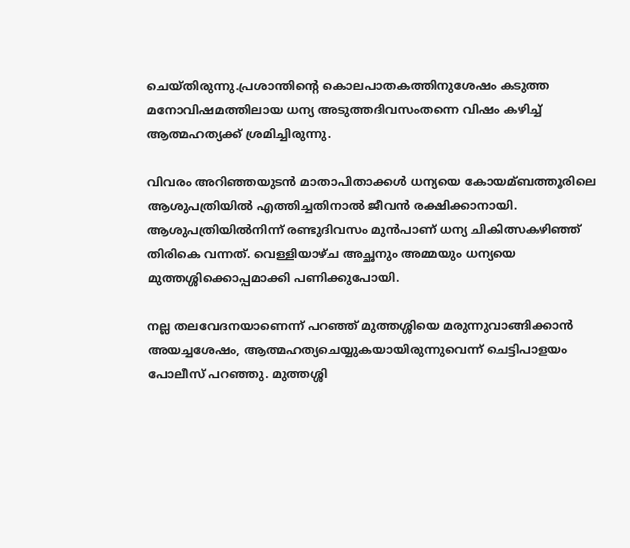ചെയ്തിരുന്നു.പ്രശാന്തിന്റെ കൊലപാതകത്തിനുശേഷം കടുത്ത മനോവിഷമത്തിലായ ധന്യ അടുത്തദിവസംതന്നെ വിഷം കഴിച്ച്‌ ആത്മഹത്യക്ക് ശ്രമിച്ചിരുന്നു.

വിവരം അറിഞ്ഞയുടന്‍ മാതാപിതാക്കള്‍ ധന്യയെ കോയമ്ബത്തൂരിലെ ആശുപത്രിയില്‍ എത്തിച്ചതിനാല്‍ ജീവന്‍ രക്ഷിക്കാനായി. ആശുപത്രിയില്‍നിന്ന് രണ്ടുദിവസം മുന്‍പാണ് ധന്യ ചികിത്സകഴിഞ്ഞ് തിരികെ വന്നത്. വെള്ളിയാഴ്ച അച്ഛനും അമ്മയും ധന്യയെ മുത്തശ്ശിക്കൊപ്പമാക്കി പണിക്കുപോയി.

നല്ല തലവേദനയാണെന്ന് പറഞ്ഞ് മുത്തശ്ശിയെ മരുന്നുവാങ്ങിക്കാന്‍ അയച്ചശേഷം, ആത്മഹത്യചെയ്യുകയായിരുന്നുവെന്ന് ചെട്ടിപാളയം പോലീസ് പറഞ്ഞു. മുത്തശ്ശി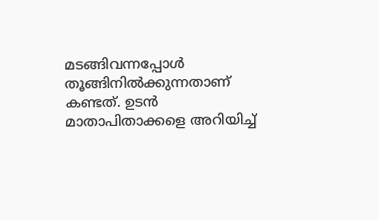മടങ്ങിവന്നപ്പോള്‍ തൂങ്ങിനില്‍ക്കുന്നതാണ് കണ്ടത്. ഉടന്‍ മാതാപിതാക്കളെ അറിയിച്ച്‌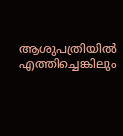ആശുപത്രിയില്‍ എത്തിച്ചെങ്കിലും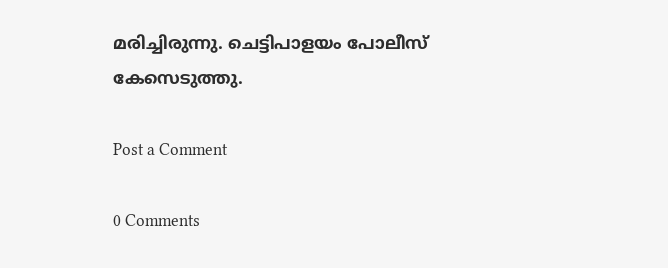മരിച്ചിരുന്നു. ചെട്ടിപാളയം പോലീസ് കേസെടുത്തു.

Post a Comment

0 Comments